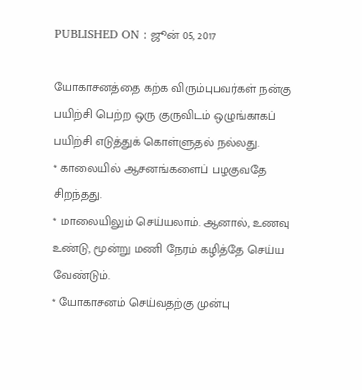PUBLISHED ON : ஜூன் 05, 2017

யோகாசனத்தை கற்க விரும்புபவர்கள் நன்கு பயிற்சி பெற்ற ஒரு குருவிடம் ஒழுங்காகப் பயிற்சி எடுத்துக் கொள்ளுதல் நல்லது.
* காலையில் ஆசனங்களைப் பழகுவதே சிறந்தது.
* மாலையிலும் செய்யலாம். ஆனால், உணவு உண்டு, மூன்று மணி நேரம் கழித்தே செய்ய வேண்டும்.
* யோகாசனம் செய்வதற்கு முன்பு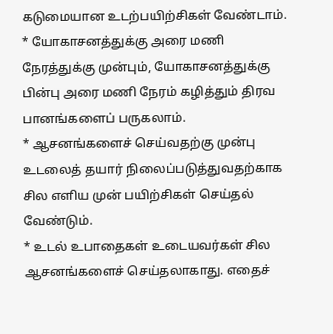கடுமையான உடற்பயிற்சிகள் வேண்டாம்.
* யோகாசனத்துக்கு அரை மணி நேரத்துக்கு முன்பும், யோகாசனத்துக்கு பின்பு அரை மணி நேரம் கழித்தும் திரவ பானங்களைப் பருகலாம்.
* ஆசனங்களைச் செய்வதற்கு முன்பு உடலைத் தயார் நிலைப்படுத்துவதற்காக சில எளிய முன் பயிற்சிகள் செய்தல் வேண்டும்.
* உடல் உபாதைகள் உடையவர்கள் சில ஆசனங்களைச் செய்தலாகாது. எதைச்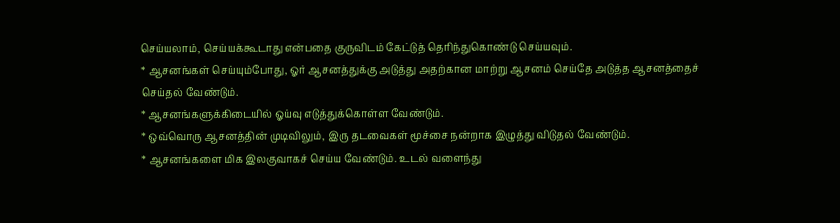செய்யலாம், செய்யக்கூடாது என்பதை குருவிடம் கேட்டுத் தெரிந்துகொண்டு செய்யவும்.
* ஆசனங்கள் செய்யும்போது, ஓர் ஆசனத்துக்கு அடுத்து அதற்கான மாற்று ஆசனம் செய்தே அடுத்த ஆசனத்தைச் செய்தல் வேண்டும்.
* ஆசனங்களுக்கிடையில் ஓய்வு எடுத்துக்கொள்ள வேண்டும்.
* ஒவ்வொரு ஆசனத்தின் முடிவிலும், இரு தடவைகள் மூச்சை நன்றாக இழுத்து விடுதல் வேண்டும்.
* ஆசனங்களை மிக இலகுவாகச் செய்ய வேண்டும். உடல் வளைந்து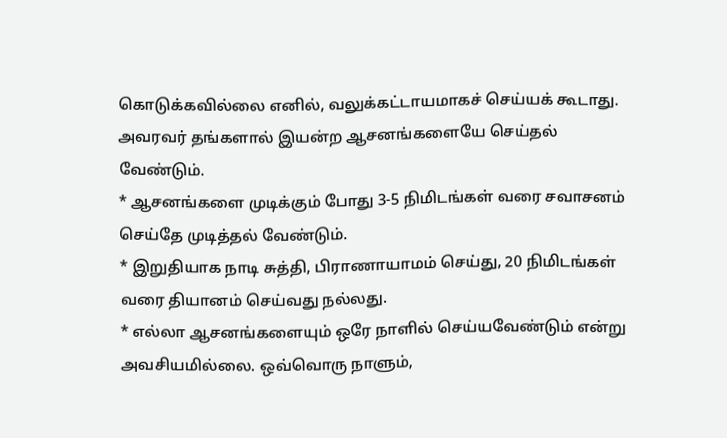கொடுக்கவில்லை எனில், வலுக்கட்டாயமாகச் செய்யக் கூடாது. அவரவர் தங்களால் இயன்ற ஆசனங்களையே செய்தல் வேண்டும்.
* ஆசனங்களை முடிக்கும் போது 3-5 நிமிடங்கள் வரை சவாசனம் செய்தே முடித்தல் வேண்டும்.
* இறுதியாக நாடி சுத்தி, பிராணாயாமம் செய்து, 20 நிமிடங்கள் வரை தியானம் செய்வது நல்லது.
* எல்லா ஆசனங்களையும் ஒரே நாளில் செய்யவேண்டும் என்று அவசியமில்லை. ஒவ்வொரு நாளும்,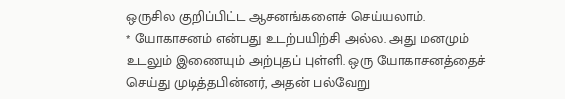ஒருசில குறிப்பிட்ட ஆசனங்களைச் செய்யலாம்.
* யோகாசனம் என்பது உடற்பயிற்சி அல்ல. அது மனமும் உடலும் இணையும் அற்புதப் புள்ளி. ஒரு யோகாசனத்தைச் செய்து முடித்தபின்னர், அதன் பல்வேறு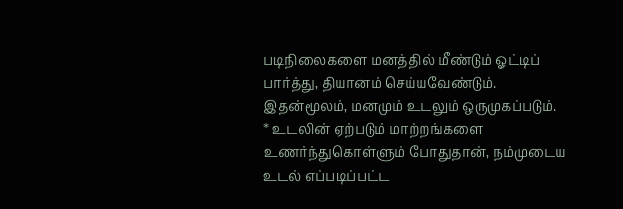படிநிலைகளை மனத்தில் மீண்டும் ஓட்டிப் பார்த்து, தியானம் செய்யவேண்டும். இதன்மூலம், மனமும் உடலும் ஒருமுகப்படும்.
* உடலின் ஏற்படும் மாற்றங்களை உணர்ந்துகொள்ளும் போதுதான், நம்முடைய உடல் எப்படிப்பட்ட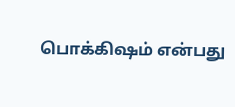பொக்கிஷம் என்பது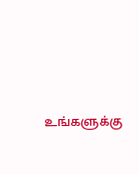உங்களுக்கு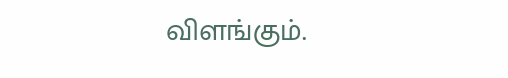விளங்கும்.